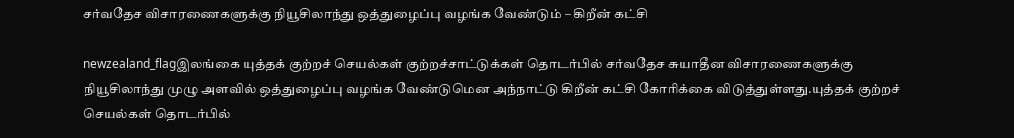சர்வதேச விசாரணைகளுக்கு நியூசிலாந்து ஒத்துழைப்பு வழங்க வேண்டும் – கிறீன் கட்சி

newzealand_flagஇலங்கை யுத்தக் குற்றச் செயல்கள் குற்றச்சாட்டுக்கள் தொடர்பில் சர்வதேச சுயாதீன விசாரணைகளுக்கு நியூசிலாந்து முழு அளவில் ஒத்துழைப்பு வழங்க வேண்டுமென அந்நாட்டு கிறீன் கட்சி கோரிக்கை விடுத்துள்ளது.யுத்தக் குற்றச் செயல்கள் தொடர்பில்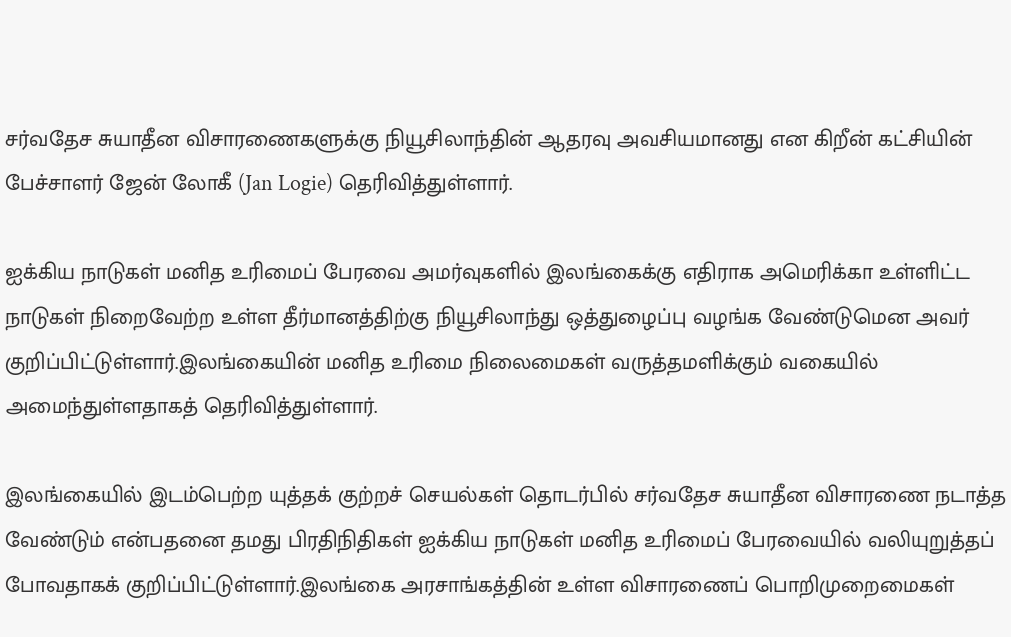சர்வதேச சுயாதீன விசாரணைகளுக்கு நியூசிலாந்தின் ஆதரவு அவசியமானது என கிறீன் கட்சியின் பேச்சாளர் ஜேன் லோகீ (Jan Logie) தெரிவித்துள்ளார்.

ஐக்கிய நாடுகள் மனித உரிமைப் பேரவை அமர்வுகளில் இலங்கைக்கு எதிராக அமெரிக்கா உள்ளிட்ட நாடுகள் நிறைவேற்ற உள்ள தீர்மானத்திற்கு நியூசிலாந்து ஒத்துழைப்பு வழங்க வேண்டுமென அவர் குறிப்பிட்டுள்ளார்.இலங்கையின் மனித உரிமை நிலைமைகள் வருத்தமளிக்கும் வகையில் அமைந்துள்ளதாகத் தெரிவித்துள்ளார்.

இலங்கையில் இடம்பெற்ற யுத்தக் குற்றச் செயல்கள் தொடர்பில் சர்வதேச சுயாதீன விசாரணை நடாத்த வேண்டும் என்பதனை தமது பிரதிநிதிகள் ஐக்கிய நாடுகள் மனித உரிமைப் பேரவையில் வலியுறுத்தப் போவதாகக் குறிப்பிட்டுள்ளார்.இலங்கை அரசாங்கத்தின் உள்ள விசாரணைப் பொறிமுறைமைகள்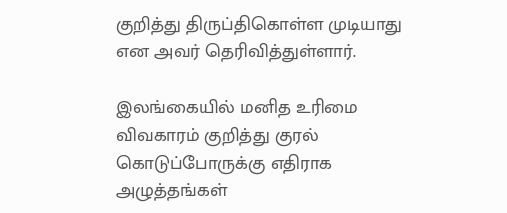குறித்து திருப்திகொள்ள முடியாது என அவர் தெரிவித்துள்ளார்.

இலங்கையில் மனித உரிமை விவகாரம் குறித்து குரல் கொடுப்போருக்கு எதிராக அழுத்தங்கள்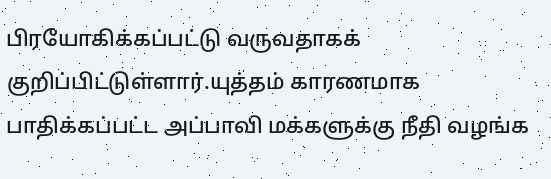பிரயோகிக்கப்பட்டு வருவதாகக் குறிப்பிட்டுள்ளார்.யுத்தம் காரணமாக பாதிக்கப்பட்ட அப்பாவி மக்களுக்கு நீதி வழங்க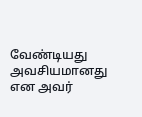வேண்டியது அவசியமானது என அவர்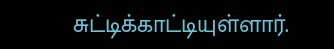சுட்டிக்காட்டியுள்ளார்.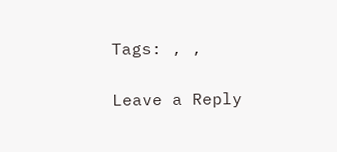Tags: , ,

Leave a Reply